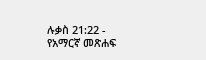ሉቃስ 21:22 - የአማርኛ መጽሐፍ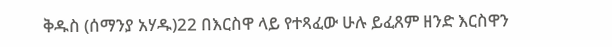ቅዱስ (ሰማንያ አሃዱ)22 በእርስዋ ላይ የተጻፈው ሁሉ ይፈጸም ዘንድ እርስዋን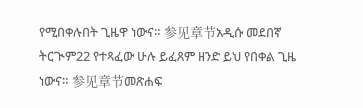የሚበቀሉበት ጊዜዋ ነውና። 参见章节አዲሱ መደበኛ ትርጒም22 የተጻፈው ሁሉ ይፈጸም ዘንድ ይህ የበቀል ጊዜ ነውና። 参见章节መጽሐፍ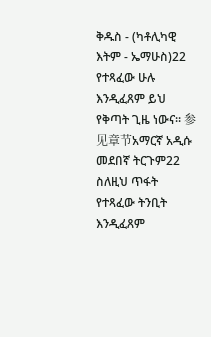ቅዱስ - (ካቶሊካዊ እትም - ኤማሁስ)22 የተጻፈው ሁሉ እንዲፈጸም ይህ የቅጣት ጊዜ ነውና። 参见章节አማርኛ አዲሱ መደበኛ ትርጉም22 ስለዚህ ጥፋት የተጻፈው ትንቢት እንዲፈጸም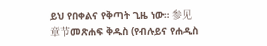ይህ የበቀልና የቅጣት ጊዜ ነው። 参见章节መጽሐፍ ቅዱስ (የብሉይና የሐዲስ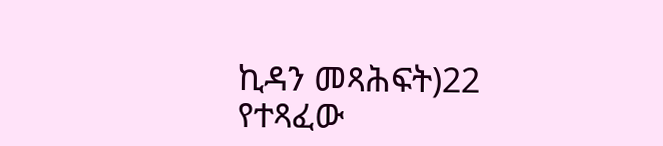ኪዳን መጻሕፍት)22 የተጻፈው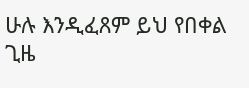ሁሉ እንዲፈጸም ይህ የበቀል ጊዜ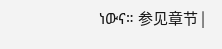ነውና። 参见章节 |